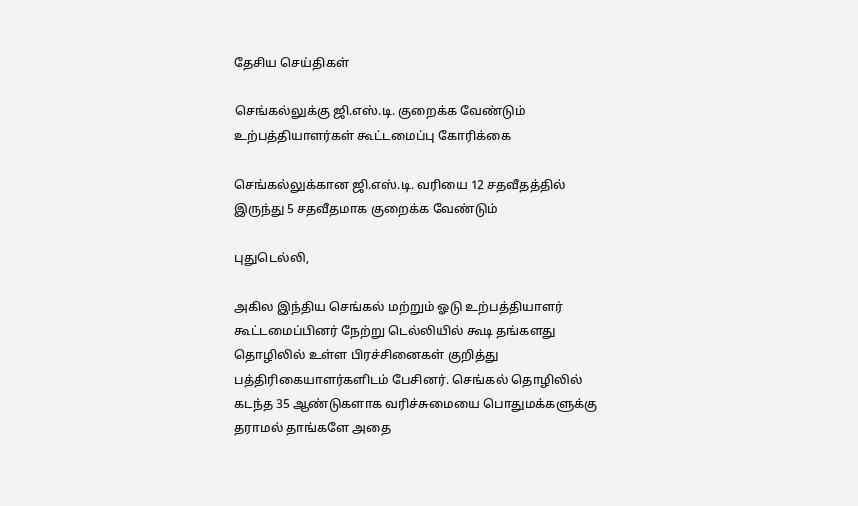தேசிய செய்திகள்

செங்கல்லுக்கு ஜி.எஸ்.டி. குறைக்க வேண்டும் உற்பத்தியாளர்கள் கூட்டமைப்பு கோரிக்கை

செங்கல்லுக்கான ஜி.எஸ்.டி. வரியை 12 சதவீதத்தில் இருந்து 5 சதவீதமாக குறைக்க வேண்டும்

புதுடெல்லி,

அகில இந்திய செங்கல் மற்றும் ஓடு உற்பத்தியாளர் கூட்டமைப்பினர் நேற்று டெல்லியில் கூடி தங்களது தொழிலில் உள்ள பிரச்சினைகள் குறித்து பத்திரிகையாளர்களிடம் பேசினர். செங்கல் தொழிலில் கடந்த 35 ஆண்டுகளாக வரிச்சுமையை பொதுமக்களுக்கு தராமல் தாங்களே அதை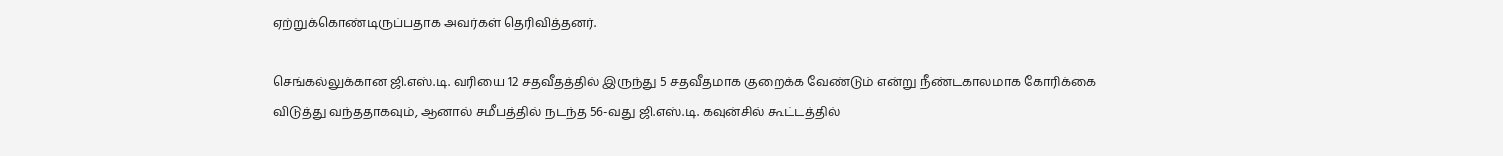ஏற்றுக்கொண்டிருப்பதாக அவர்கள் தெரிவித்தனர்.

செங்கல்லுக்கான ஜி.எஸ்.டி. வரியை 12 சதவீதத்தில் இருந்து 5 சதவீதமாக குறைக்க வேண்டும் என்று நீண்டகாலமாக கோரிக்கை விடுத்து வந்ததாகவும், ஆனால் சமீபத்தில் நடந்த 56-வது ஜி.எஸ்.டி. கவுன்சில் கூட்டத்தில்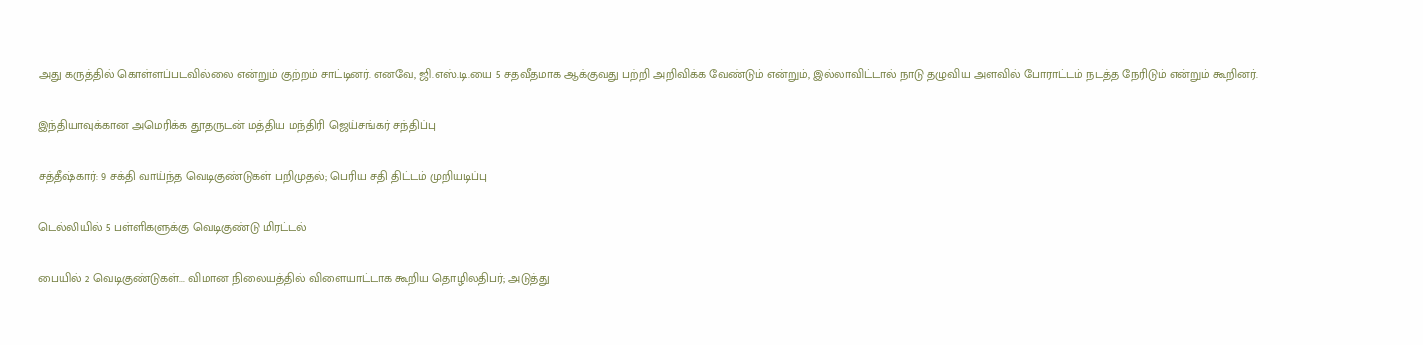அது கருத்தில் கொள்ளப்படவில்லை என்றும் குற்றம் சாட்டினர். எனவே, ஜி.எஸ்.டி.யை 5 சதவீதமாக ஆக்குவது பற்றி அறிவிக்க வேண்டும் என்றும், இல்லாவிட்டால் நாடு தழுவிய அளவில் போராட்டம் நடத்த நேரிடும் என்றும் கூறினர்.

இந்தியாவுக்கான அமெரிக்க தூதருடன் மத்திய மந்திரி ஜெய்சங்கர் சந்திப்பு

சத்தீஷ்கார்: 9 சக்தி வாய்ந்த வெடிகுண்டுகள் பறிமுதல்; பெரிய சதி திட்டம் முறியடிப்பு

டெல்லியில் 5 பள்ளிகளுக்கு வெடிகுண்டு மிரட்டல்

பையில் 2 வெடிகுண்டுகள்... விமான நிலையத்தில் விளையாட்டாக கூறிய தொழிலதிபர்; அடுத்து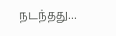நடந்தது...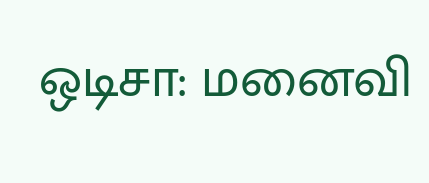ஒடிசா: மனைவி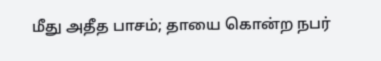மீது அதீத பாசம்; தாயை கொன்ற நபர்